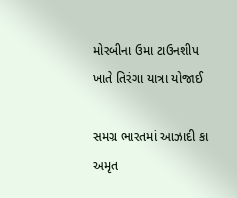મોરબીના ઉમા ટાઉનશીપ ખાતે તિરંગા યાત્રા યોજાઈ

સમગ્ર ભારતમાં આઝાદી કા અમૃત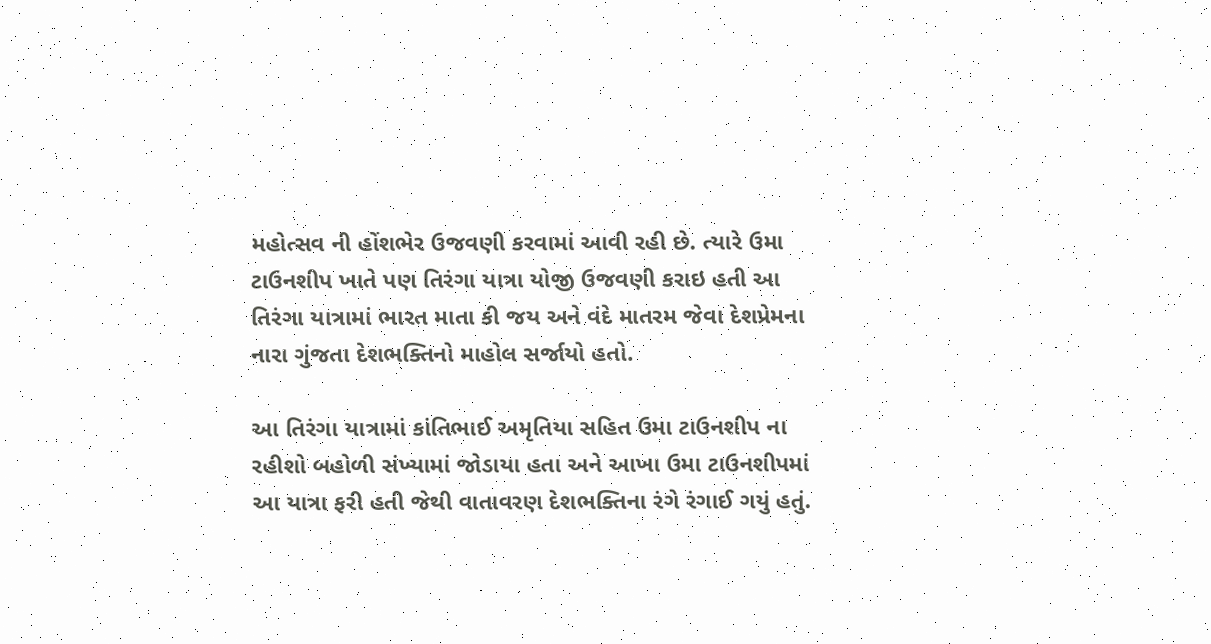મહોત્સવ ની હોંશભેર ઉજવણી કરવામાં આવી રહી છે. ત્યારે ઉમા ટાઉનશીપ ખાતે પણ તિરંગા યાત્રા યોજી ઉજવણી કરાઇ હતી આ તિરંગા યાત્રામાં ભારત માતા કી જય અને વંદે માતરમ જેવા દેશપ્રેમના નારા ગુંજતા દેશભક્તિનો માહોલ સર્જાયો હતો.

આ તિરંગા યાત્રામાં કાંતિભાઈ અમૃતિયા સહિત ઉમા ટાઉનશીપ ના રહીશો બહોળી સંખ્યામાં જોડાયા હતા અને આખા ઉમા ટાઉનશીપમાં આ યાત્રા ફરી હતી જેથી વાતાવરણ દેશભક્તિના રંગે રંગાઈ ગયું હતું.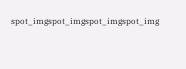spot_imgspot_imgspot_imgspot_img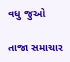વધુ જુઓ

તાજા સમાચાર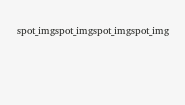spot_imgspot_imgspot_imgspot_img